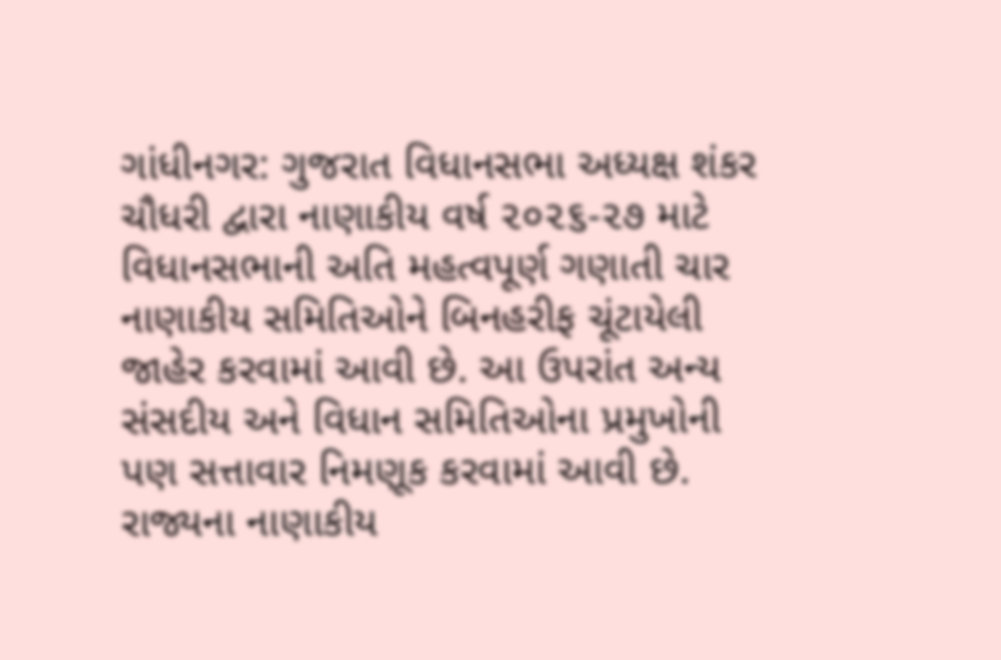ગાંધીનગર: ગુજરાત વિધાનસભા અધ્યક્ષ શંકર ચૌધરી દ્વારા નાણાકીય વર્ષ ૨૦૨૬-૨૭ માટે વિધાનસભાની અતિ મહત્વપૂર્ણ ગણાતી ચાર નાણાકીય સમિતિઓને બિનહરીફ ચૂંટાયેલી જાહેર કરવામાં આવી છે. આ ઉપરાંત અન્ય સંસદીય અને વિધાન સમિતિઓના પ્રમુખોની પણ સત્તાવાર નિમણૂક કરવામાં આવી છે. રાજ્યના નાણાકીય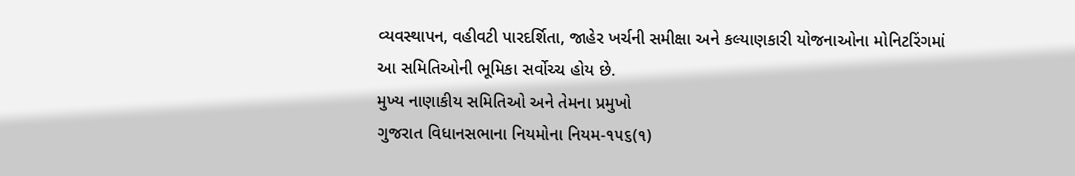વ્યવસ્થાપન, વહીવટી પારદર્શિતા, જાહેર ખર્ચની સમીક્ષા અને કલ્યાણકારી યોજનાઓના મોનિટરિંગમાં આ સમિતિઓની ભૂમિકા સર્વોચ્ચ હોય છે.
મુખ્ય નાણાકીય સમિતિઓ અને તેમના પ્રમુખો
ગુજરાત વિધાનસભાના નિયમોના નિયમ-૧૫૬(૧)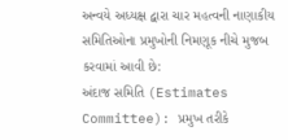અન્વયે અધ્યક્ષ દ્વારા ચાર મહત્વની નાણાકીય સમિતિઓના પ્રમુખોની નિમણૂક નીચે મુજબ કરવામાં આવી છે:
અંદાજ સમિતિ (Estimates Committee): પ્રમુખ તરીકે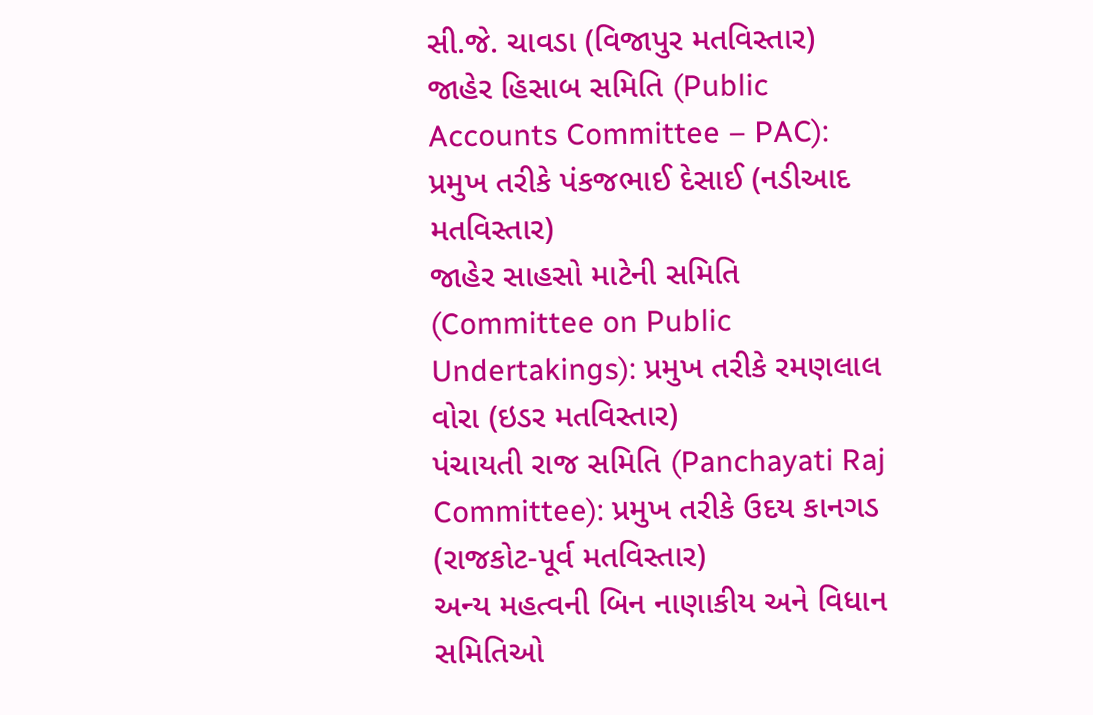સી.જે. ચાવડા (વિજાપુર મતવિસ્તાર)
જાહેર હિસાબ સમિતિ (Public Accounts Committee – PAC): પ્રમુખ તરીકે પંકજભાઈ દેસાઈ (નડીઆદ મતવિસ્તાર)
જાહેર સાહસો માટેની સમિતિ (Committee on Public Undertakings): પ્રમુખ તરીકે રમણલાલ વોરા (ઇડર મતવિસ્તાર)
પંચાયતી રાજ સમિતિ (Panchayati Raj Committee): પ્રમુખ તરીકે ઉદય કાનગડ (રાજકોટ-પૂર્વ મતવિસ્તાર)
અન્ય મહત્વની બિન નાણાકીય અને વિધાન સમિતિઓ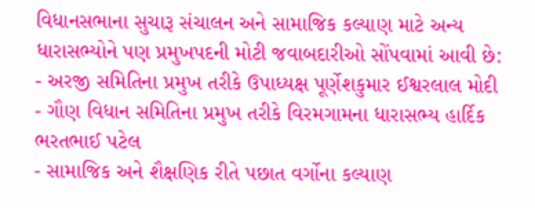વિધાનસભાના સુચારૂ સંચાલન અને સામાજિક કલ્યાણ માટે અન્ય ધારાસભ્યોને પણ પ્રમુખપદની મોટી જવાબદારીઓ સોંપવામાં આવી છે:
- અરજી સમિતિના પ્રમુખ તરીકે ઉપાધ્યક્ષ પૂર્ણેશકુમાર ઈશ્વરલાલ મોદી
- ગૌણ વિધાન સમિતિના પ્રમુખ તરીકે વિરમગામના ધારાસભ્ય હાર્દિક ભરતભાઈ પટેલ
- સામાજિક અને શૈક્ષણિક રીતે પછાત વર્ગોના કલ્યાણ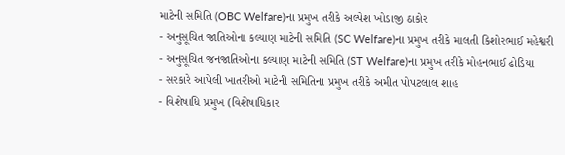માટેની સમિતિ (OBC Welfare)ના પ્રમુખ તરીકે અલ્પેશ ખોડાજી ઠાકોર
- અનુસૂચિત જાતિઓના કલ્યાણ માટેની સમિતિ (SC Welfare)ના પ્રમુખ તરીકે માલતી કિશોરભાઈ મહેશ્વરી
- અનુસૂચિત જનજાતિઓના કલ્યાણ માટેની સમિતિ (ST Welfare)ના પ્રમુખ તરીકે મોહનભાઈ ઢોડિયા
- સરકારે આપેલી ખાતરીઓ માટેની સમિતિના પ્રમુખ તરીકે અમીત પોપટલાલ શાહ
- વિશેષાધિ પ્રમુખ (વિશેષાધિકાર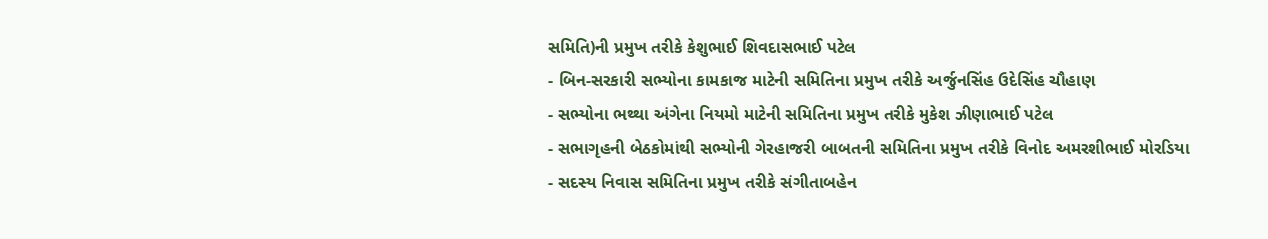સમિતિ)ની પ્રમુખ તરીકે કેશુભાઈ શિવદાસભાઈ પટેલ
- બિન-સરકારી સભ્યોના કામકાજ માટેની સમિતિના પ્રમુખ તરીકે અર્જુનસિંહ ઉદેસિંહ ચૌહાણ
- સભ્યોના ભથ્થા અંગેના નિયમો માટેની સમિતિના પ્રમુખ તરીકે મુકેશ ઝીણાભાઈ પટેલ
- સભાગૃહની બેઠકોમાંથી સભ્યોની ગેરહાજરી બાબતની સમિતિના પ્રમુખ તરીકે વિનોદ અમરશીભાઈ મોરડિયા
- સદસ્ય નિવાસ સમિતિના પ્રમુખ તરીકે સંગીતાબહેન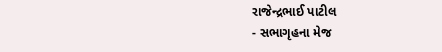રાજેન્દ્રભાઈ પાટીલ
- સભાગૃહના મેજ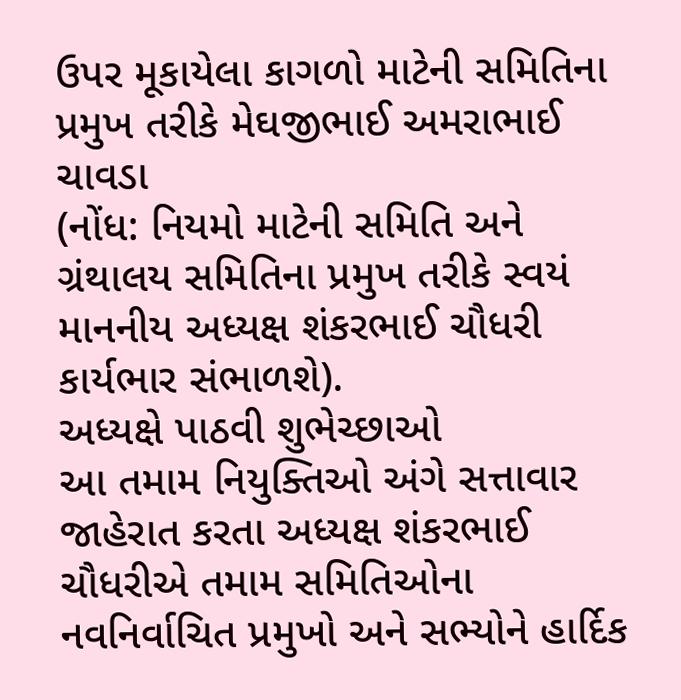ઉપર મૂકાયેલા કાગળો માટેની સમિતિના પ્રમુખ તરીકે મેઘજીભાઈ અમરાભાઈ ચાવડા
(નોંધ: નિયમો માટેની સમિતિ અને ગ્રંથાલય સમિતિના પ્રમુખ તરીકે સ્વયં માનનીય અધ્યક્ષ શંકરભાઈ ચૌધરી કાર્યભાર સંભાળશે).
અધ્યક્ષે પાઠવી શુભેચ્છાઓ
આ તમામ નિયુક્તિઓ અંગે સત્તાવાર જાહેરાત કરતા અધ્યક્ષ શંકરભાઈ ચૌધરીએ તમામ સમિતિઓના નવનિર્વાચિત પ્રમુખો અને સભ્યોને હાર્દિક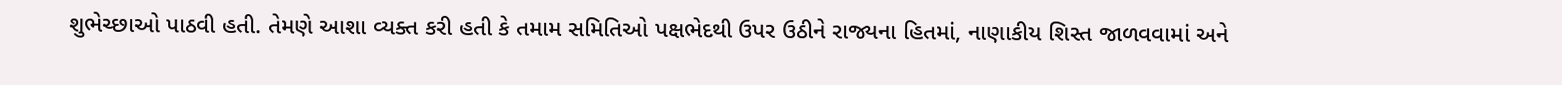શુભેચ્છાઓ પાઠવી હતી. તેમણે આશા વ્યક્ત કરી હતી કે તમામ સમિતિઓ પક્ષભેદથી ઉપર ઉઠીને રાજ્યના હિતમાં, નાણાકીય શિસ્ત જાળવવામાં અને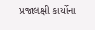પ્રજાલક્ષી કાર્યોના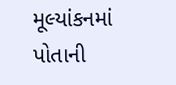મૂલ્યાંકનમાં પોતાની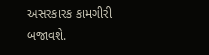અસરકારક કામગીરી બજાવશે.